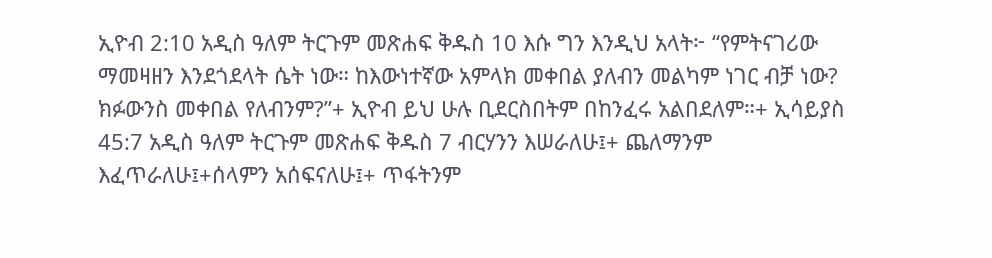ኢዮብ 2:10 አዲስ ዓለም ትርጉም መጽሐፍ ቅዱስ 10 እሱ ግን እንዲህ አላት፦ “የምትናገሪው ማመዛዘን እንደጎደላት ሴት ነው። ከእውነተኛው አምላክ መቀበል ያለብን መልካም ነገር ብቻ ነው? ክፉውንስ መቀበል የለብንም?”+ ኢዮብ ይህ ሁሉ ቢደርስበትም በከንፈሩ አልበደለም።+ ኢሳይያስ 45:7 አዲስ ዓለም ትርጉም መጽሐፍ ቅዱስ 7 ብርሃንን እሠራለሁ፤+ ጨለማንም እፈጥራለሁ፤+ሰላምን አሰፍናለሁ፤+ ጥፋትንም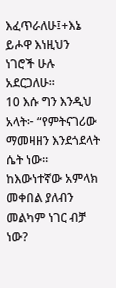እፈጥራለሁ፤+እኔ ይሖዋ እነዚህን ነገሮች ሁሉ አደርጋለሁ።
10 እሱ ግን እንዲህ አላት፦ “የምትናገሪው ማመዛዘን እንደጎደላት ሴት ነው። ከእውነተኛው አምላክ መቀበል ያለብን መልካም ነገር ብቻ ነው?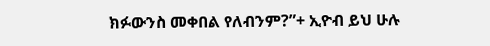ክፉውንስ መቀበል የለብንም?”+ ኢዮብ ይህ ሁሉ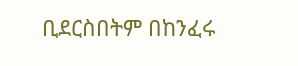ቢደርስበትም በከንፈሩ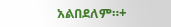አልበደለም።+